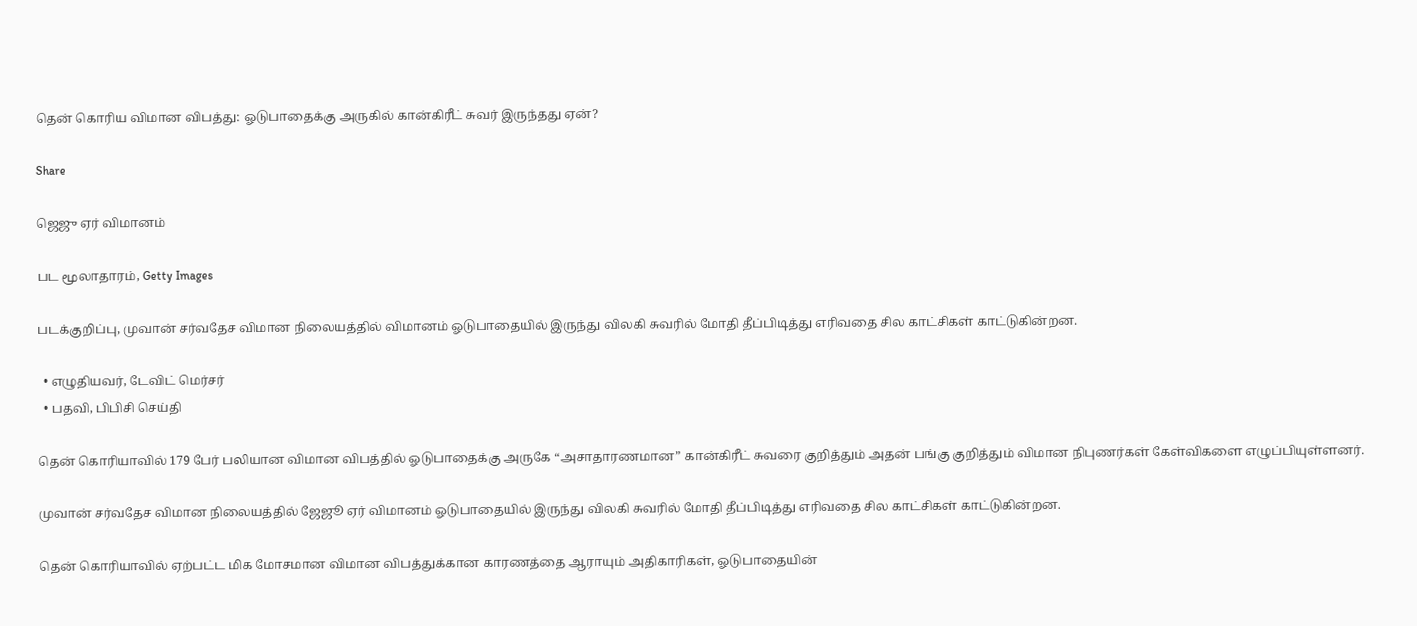தென் கொரிய விமான விபத்து: ஓடுபாதைக்கு அருகில் கான்கிரீட் சுவர் இருந்தது ஏன்?

Share

ஜெஜு ஏர் விமானம்

பட மூலாதாரம், Getty Images

படக்குறிப்பு, முவான் சர்வதேச விமான நிலையத்தில் விமானம் ஓடுபாதையில் இருந்து விலகி சுவரில் மோதி தீப்பிடித்து எரிவதை சில காட்சிகள் காட்டுகின்றன.

  • எழுதியவர், டேவிட் மெர்சர்
  • பதவி, பிபிசி செய்தி

தென் கொரியாவில் 179 பேர் பலியான விமான விபத்தில் ஓடுபாதைக்கு அருகே “அசாதாரணமான” கான்கிரீட் சுவரை குறித்தும் அதன் பங்கு குறித்தும் விமான நிபுணர்கள் கேள்விகளை எழுப்பியுள்ளனர்.

முவான் சர்வதேச விமான நிலையத்தில் ஜேஜூ ஏர் விமானம் ஓடுபாதையில் இருந்து விலகி சுவரில் மோதி தீப்பிடித்து எரிவதை சில காட்சிகள் காட்டுகின்றன.

தென் கொரியாவில் ஏற்பட்ட மிக மோசமான விமான விபத்துக்கான காரணத்தை ஆராயும் அதிகாரிகள், ஓடுபாதையின்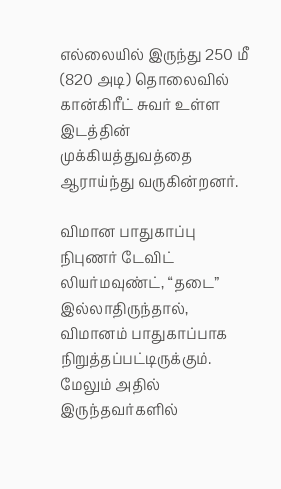எல்லையில் இருந்து 250 மீ (820 அடி) தொலைவில் கான்கிரீட் சுவர் உள்ள இடத்தின் முக்கியத்துவத்தை ஆராய்ந்து வருகின்றனர்.

விமான பாதுகாப்பு நிபுணர் டேவிட் லியர்மவுண்ட், “தடை” இல்லாதிருந்தால், விமானம் பாதுகாப்பாக நிறுத்தப்பட்டிருக்கும். மேலும் அதில் இருந்தவர்களில்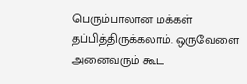பெரும்பாலான மக்கள் தப்பித்திருக்கலாம். ஒருவேளை அனைவரும் கூட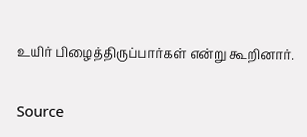உயிர் பிழைத்திருப்பார்கள் என்று கூறினார்.

Source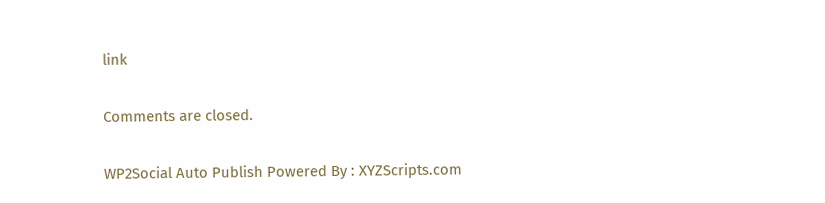link

Comments are closed.

WP2Social Auto Publish Powered By : XYZScripts.com